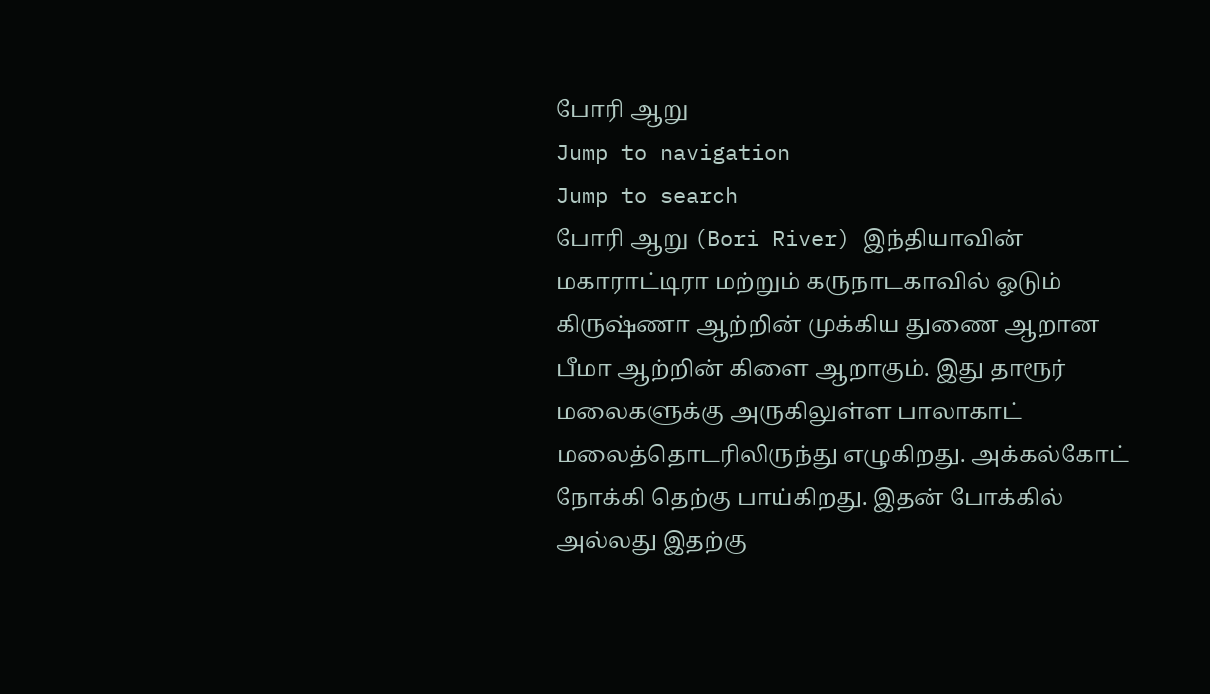போரி ஆறு
Jump to navigation
Jump to search
போரி ஆறு (Bori River) இந்தியாவின் மகாராட்டிரா மற்றும் கருநாடகாவில் ஓடும் கிருஷ்ணா ஆற்றின் முக்கிய துணை ஆறான பீமா ஆற்றின் கிளை ஆறாகும். இது தாரூர் மலைகளுக்கு அருகிலுள்ள பாலாகாட் மலைத்தொடரிலிருந்து எழுகிறது. அக்கல்கோட் நோக்கி தெற்கு பாய்கிறது. இதன் போக்கில் அல்லது இதற்கு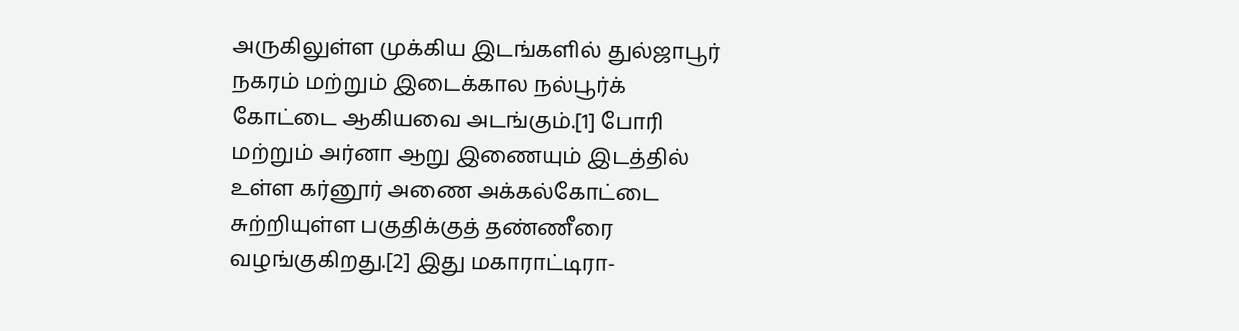அருகிலுள்ள முக்கிய இடங்களில் துல்ஜாபூர் நகரம் மற்றும் இடைக்கால நல்பூர்க் கோட்டை ஆகியவை அடங்கும்.[1] போரி மற்றும் அர்னா ஆறு இணையும் இடத்தில் உள்ள கர்னூர் அணை அக்கல்கோட்டை சுற்றியுள்ள பகுதிக்குத் தண்ணீரை வழங்குகிறது.[2] இது மகாராட்டிரா-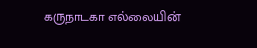கருநாடகா எல்லையின்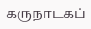கருநாடகப்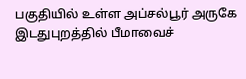பகுதியில் உள்ள அப்சல்பூர் அருகே இடதுபுறத்தில் பீமாவைச்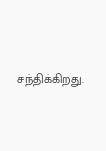சந்திக்கிறது.